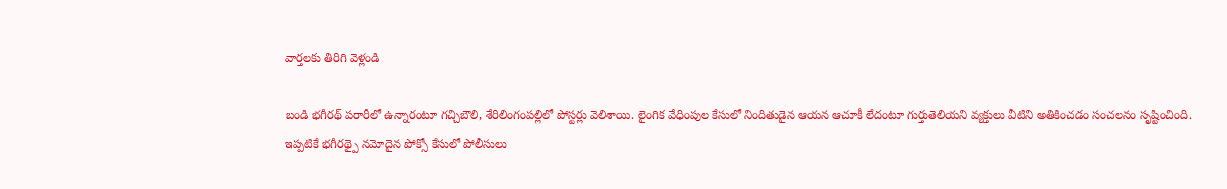వార్తలకు తిరిగి వెళ్లండి

బండి భగీరథ్ పరారీలో ఉన్నారంటూ గచ్చిబౌలి, శేరిలింగంపల్లిలో పోస్టర్లు వెలిశాయి. లైంగిక వేధింపుల కేసులో నిందితుడైన ఆయన ఆచూకీ లేదంటూ గుర్తుతెలియని వ్యక్తులు వీటిని అతికించడం సంచలనం సృష్టించింది.
ఇప్పటికే భగీరథ్పై నమోదైన పోక్సో కేసులో పోలీసులు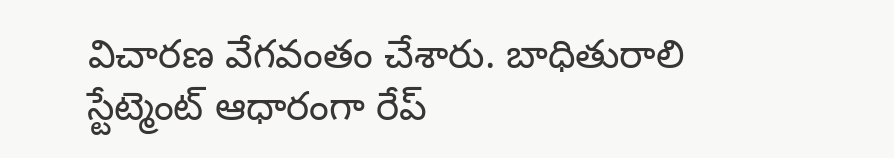విచారణ వేగవంతం చేశారు. బాధితురాలి స్టేట్మెంట్ ఆధారంగా రేప్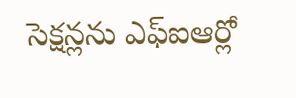సెక్షన్లను ఎఫ్ఐఆర్లో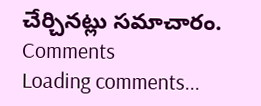చేర్చినట్లు సమాచారం.
Comments
Loading comments...